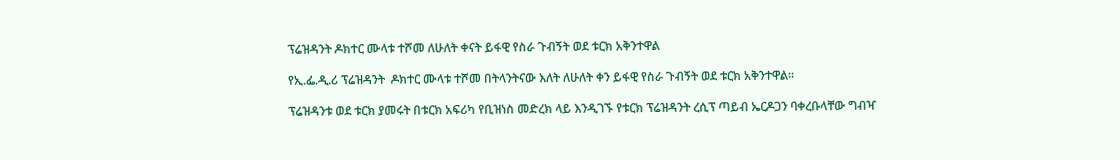ፕሬዝዳንት ዶክተር ሙላቱ ተሾመ ለሁለት ቀናት ይፋዊ የስራ ጉብኝት ወደ ቱርክ አቅንተዋል

የኢ.ፌ.ዲ.ሪ ፕሬዝዳንት  ዶክተር ሙላቱ ተሾመ በትላንትናው እለት ለሁለት ቀን ይፋዊ የስራ ጉብኝት ወደ ቱርክ አቅንተዋል፡፡

ፕሬዝዳንቱ ወደ ቱርክ ያመሩት በቱርክ አፍሪካ የቢዝነስ መድረክ ላይ እንዲገኙ የቱርክ ፕሬዝዳንት ረሲፕ ጣይብ ኤርዶጋን ባቀረቡላቸው ግብዣ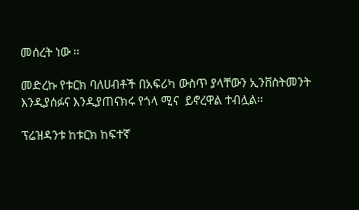መሰረት ነው ፡፡

መድረኩ የቱርክ ባለሀብቶች በአፍሪካ ውስጥ ያላቸውን ኢንቨስትመንት እንዲያሰፉና እንዲያጠናክሩ የጎላ ሚና  ይኖረዋል ተብሏል፡፡

ፕሬዝዳንቱ ከቱርክ ከፍተኛ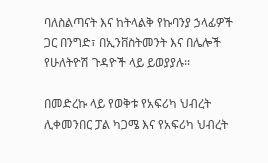ባለስልጣናት እና ከትላልቅ የኩባንያ ኃላፊዎች ጋር በንግድ፣ በኢንቨስትመንት እና በሌሎች የሁለትዮሽ ጉዳዮች ላይ ይወያያሉ፡፡

በመድረኩ ላይ የወቅቱ የአፍሪካ ህብረት ሊቀመንበር ፓል ካጋሜ እና የአፍሪካ ህብረት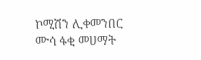ኮሚሽን ሊቀመንበር ሙሳ ፋቂ መሀማት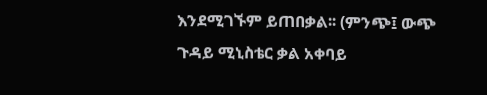እንደሚገኙም ይጠበቃል፡፡ (ምንጭ፤ ውጭ ጉዳይ ሚኒስቴር ቃል አቀባይ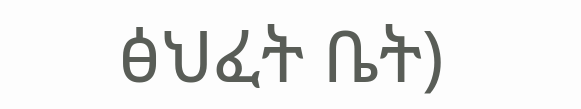ፅህፈት ቤት)